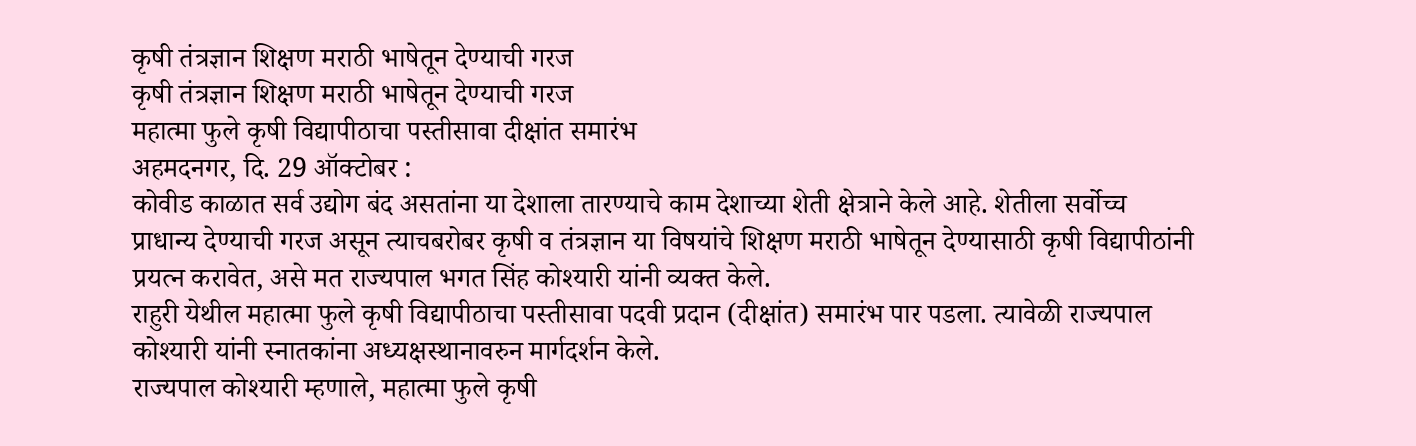कृषी तंत्रज्ञान शिक्षण मराठी भाषेतून देण्याची गरज
कृषी तंत्रज्ञान शिक्षण मराठी भाषेतून देण्याची गरज
महात्मा फुले कृषी विद्यापीठाचा पस्तीसावा दीक्षांत समारंभ
अहमदनगर, दि. 29 ऑक्टोबर :
कोवीड काळात सर्व उद्योग बंद असतांना या देशाला तारण्याचे काम देशाच्या शेती क्षेत्राने केले आहे. शेतीला सर्वोच्च प्राधान्य देण्याची गरज असून त्याचबरोबर कृषी व तंत्रज्ञान या विषयांचे शिक्षण मराठी भाषेतून देण्यासाठी कृषी विद्यापीठांनी प्रयत्न करावेत, असे मत राज्यपाल भगत सिंह कोश्यारी यांनी व्यक्त केले.
राहुरी येथील महात्मा फुले कृषी विद्यापीठाचा पस्तीसावा पदवी प्रदान (दीक्षांत) समारंभ पार पडला. त्यावेळी राज्यपाल कोश्यारी यांनी स्नातकांना अध्यक्षस्थानावरुन मार्गदर्शन केले.
राज्यपाल कोश्यारी म्हणाले, महात्मा फुले कृषी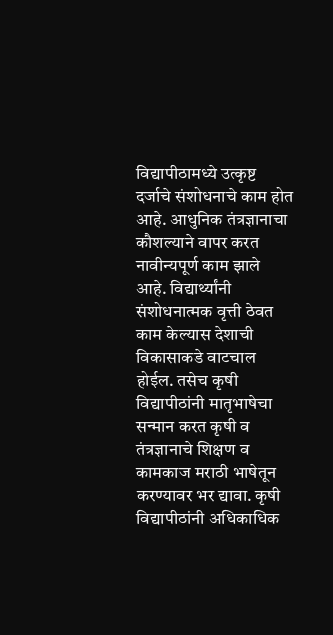विद्यापीठामध्ये उत्कृष्ट दर्जाचे संशोधनाचे काम होत आहे. आधुनिक तंत्रज्ञानाचा कौशल्याने वापर करत नावीन्यपूर्ण काम झाले आहे. विद्यार्थ्यांनी संशोधनात्मक वृत्ती ठेवत काम केल्यास देशाची विकासाकडे वाटचाल होईल. तसेच कृषी विद्यापीठांनी मातृभाषेचा सन्मान करत कृषी व तंत्रज्ञानाचे शिक्षण व कामकाज मराठी भाषेतून करण्यावर भर द्यावा. कृषी विद्यापीठांनी अधिकाधिक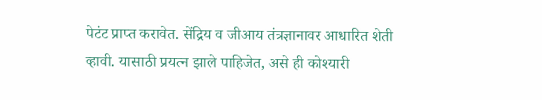पेटंट प्राप्त करावेत. सेंद्रिय व जीआय तंत्रज्ञानावर आधारित शेती व्हावी. यासाठी प्रयत्न झाले पाहिजेत, असे ही कोश्यारी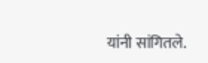यांनी सांगितले.